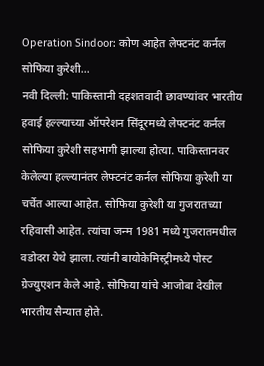Operation Sindoor: कोण आहेत लेफ्टनंट कर्नल सोफिया कुरेशी…
नवी दिल्ली: पाकिस्तानी दहशतवादी छावण्यांवर भारतीय हवाई हल्ल्याच्या ऑपरेशन सिंदूरमध्ये लेफ्टनंट कर्नल सोफिया कुरेशी सहभागी झाल्या होत्या. पाकिस्तानवर केलेल्या हल्ल्यानंतर लेफ्टनंट कर्नल सोफिया कुरेशी या चर्चेत आल्या आहेत. सोफिया कुरेशी या गुजरातच्या रहिवासी आहेत. त्यांचा जन्म 1981 मध्ये गुजरातमधील वडोदरा येथे झाला. त्यांनी बायोकेमिस्ट्रीमध्ये पोस्ट ग्रेज्युएशन केले आहे. सोफिया यांचे आजोबा देखील भारतीय सैन्यात होते.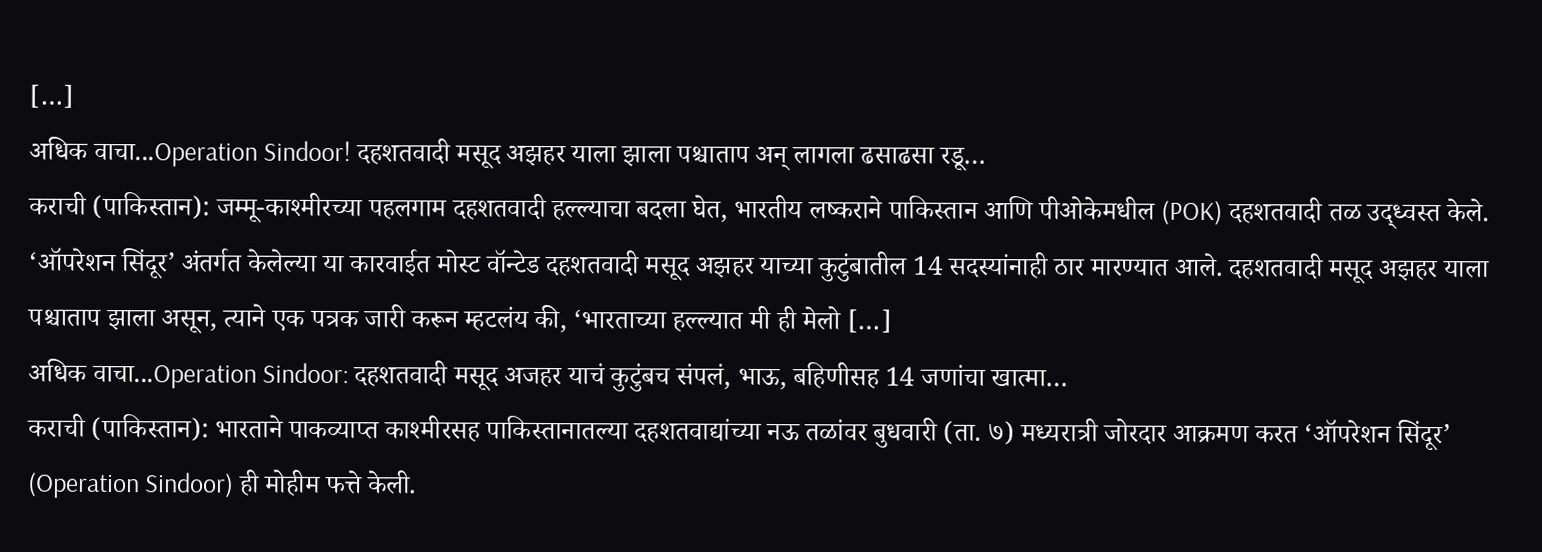[…]
अधिक वाचा...Operation Sindoor! दहशतवादी मसूद अझहर याला झाला पश्चाताप अन् लागला ढसाढसा रडू…
कराची (पाकिस्तान): जम्मू-काश्मीरच्या पहलगाम दहशतवादी हल्ल्याचा बदला घेत, भारतीय लष्कराने पाकिस्तान आणि पीओकेमधील (POK) दहशतवादी तळ उद्ध्वस्त केले. ‘ऑपरेशन सिंदूर’ अंतर्गत केलेल्या या कारवाईत मोस्ट वॉन्टेड दहशतवादी मसूद अझहर याच्या कुटुंबातील 14 सदस्यांनाही ठार मारण्यात आले. दहशतवादी मसूद अझहर याला पश्चाताप झाला असून, त्याने एक पत्रक जारी करून म्हटलंय की, ‘भारताच्या हल्ल्यात मी ही मेलो […]
अधिक वाचा...Operation Sindoor: दहशतवादी मसूद अजहर याचं कुटुंबच संपलं, भाऊ, बहिणीसह 14 जणांचा खात्मा…
कराची (पाकिस्तान): भारताने पाकव्याप्त काश्मीरसह पाकिस्तानातल्या दहशतवाद्यांच्या नऊ तळांवर बुधवारी (ता. ७) मध्यरात्री जोरदार आक्रमण करत ‘ऑपरेशन सिंदूर’ (Operation Sindoor) ही मोहीम फत्ते केली.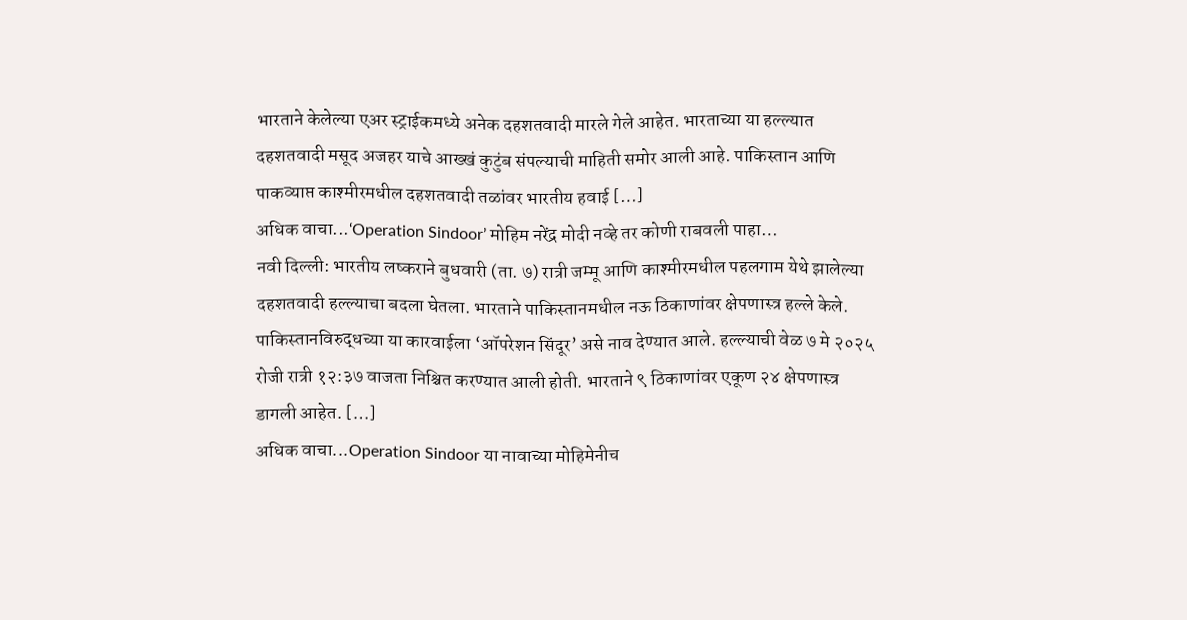भारताने केलेल्या एअर स्ट्राईकमध्ये अनेक दहशतवादी मारले गेले आहेत. भारताच्या या हल्ल्यात दहशतवादी मसूद अजहर याचे आख्खं कुटुंब संपल्याची माहिती समोर आली आहे. पाकिस्तान आणि पाकव्याप्त काश्मीरमधील दहशतवादी तळांवर भारतीय हवाई […]
अधिक वाचा...‘Operation Sindoor’ मोहिम नरेंद्र मोदी नव्हे तर कोणी राबवली पाहा…
नवी दिल्ली: भारतीय लष्कराने बुधवारी (ता. ७) रात्री जम्मू आणि काश्मीरमधील पहलगाम येथे झालेल्या दहशतवादी हल्ल्याचा बदला घेतला. भारताने पाकिस्तानमधील नऊ ठिकाणांवर क्षेपणास्त्र हल्ले केले. पाकिस्तानविरुद्धच्या या कारवाईला ‘ऑपरेशन सिंदूर’ असे नाव देण्यात आले. हल्ल्याची वेळ ७ मे २०२५ रोजी रात्री १२:३७ वाजता निश्चित करण्यात आली होती. भारताने ९ ठिकाणांवर एकूण २४ क्षेपणास्त्र डागली आहेत. […]
अधिक वाचा...Operation Sindoor या नावाच्या मोहिमेनीच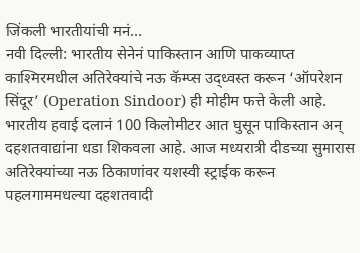जिंकली भारतीयांची मनं…
नवी दिल्ली: भारतीय सेनेनं पाकिस्तान आणि पाकव्याप्त काश्मिरमधील अतिरेक्यांचे नऊ कॅम्प्स उद्ध्वस्त करून ‘ऑपरेशन सिंदूर’ (Operation Sindoor) ही मोहीम फत्ते केली आहे. भारतीय हवाई दलानं 100 किलोमीटर आत घुसून पाकिस्तान अन् दहशतवाद्यांना धडा शिकवला आहे. आज मध्यरात्री दीडच्या सुमारास अतिरेक्यांच्या नऊ ठिकाणांवर यशस्वी स्ट्राईक करून पहलगाममधल्या दहशतवादी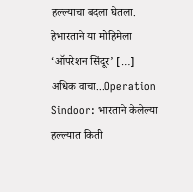हल्ल्याचा बदला घेतला. हेभारताने या मोहिमेला ‘ऑपरेशन सिंदूर’ […]
अधिक वाचा...Operation Sindoor: भारताने केलेल्या हल्ल्यात किती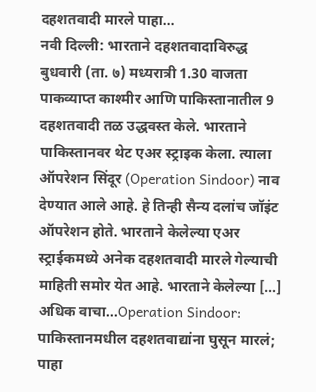दहशतवादी मारले पाहा…
नवी दिल्ली: भारताने दहशतवादाविरुद्ध बुधवारी (ता. ७) मध्यरात्री 1.30 वाजता पाकव्याप्त काश्मीर आणि पाकिस्तानातील 9 दहशतवादी तळ उद्धवस्त केले. भारताने पाकिस्तानवर थेट एअर स्ट्राइक केला. त्याला ऑपरेशन सिंदूर (Operation Sindoor) नाव देण्यात आले आहे. हे तिन्ही सैन्य दलांच जॉइंट ऑपरेशन होते. भारताने केलेल्या एअर स्ट्राईकमध्ये अनेक दहशतवादी मारले गेल्याची माहिती समोर येत आहे. भारताने केलेल्या […]
अधिक वाचा...Operation Sindoor: पाकिस्तानमधील दहशतवाद्यांना घुसून मारलं; पाहा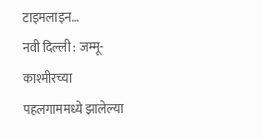टाइमलाइन…
नवी दिल्ली : जम्मू-काश्मीरच्या पहलगाममध्ये झालेल्या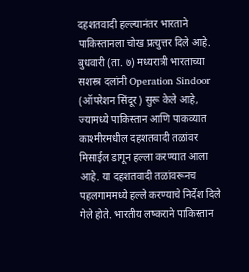दहशतवादी हल्ल्यानंतर भारताने पाकिस्तानला चोख प्रत्युत्तर दिले आहे. बुधवारी (ता. ७) मध्यरात्री भारताच्या सशस्त्र दलांनी Operation Sindoor (ऑपरेशन सिंदूर) सुरू केले आहे, ज्यामध्ये पाकिस्तान आणि पाकव्यात काश्मीरमधील दहशतवादी तळांवर मिसाईल डागून हल्ला करण्यात आला आहे. या दहशतवादी तळांवरूनच पहलगाममध्ये हल्ले करण्याचे निर्देश दिले गेले होते. भारतीय लष्कराने पाकिस्तान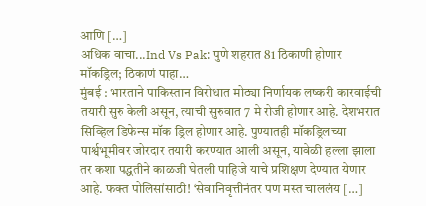आणि […]
अधिक वाचा...Ind Vs Pak: पुणे शहरात 81 ठिकाणी होणार मॉकड्रिल; ठिकाणं पाहा…
मुंबई : भारताने पाकिस्तान विरोधात मोठ्या निर्णायक लष्करी कारवाईची तयारी सुरु केली असून, त्याची सुरुवात 7 मे रोजी होणार आहे. देशभरात सिव्हिल डिफेन्स मॉक ड्रिल होणार आहे. पुण्यातही मॉकड्रिलच्या पार्श्वभूमीवर जोरदार तयारी करण्यात आली असून, यावेळी हल्ला झाला तर कशा पद्धतीने काळजी घेतली पाहिजे याचे प्रशिक्षण देण्यात येणार आहे. फक्त पोलिसांसाठी! ‘सेवानिवृत्तीनंतर पण मस्त चाललंय […]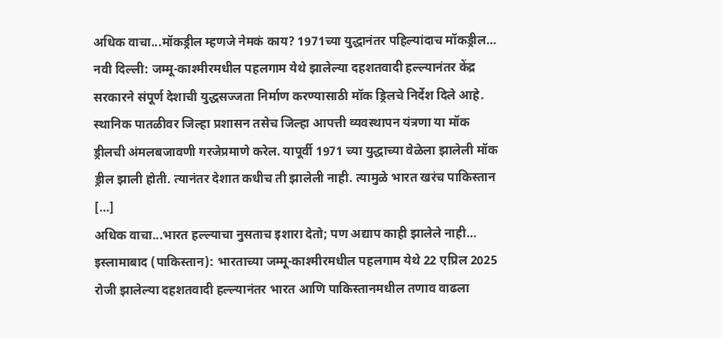अधिक वाचा...मॉकड्रील म्हणजे नेमकं काय? 1971च्या युद्धानंतर पहिल्यांदाच मॉकड्रील…
नवी दिल्ली: जम्मू-काश्मीरमधील पहलगाम येथे झालेल्या दहशतवादी हल्ल्यानंतर केंद्र सरकारने संपूर्ण देशाची युद्धसज्जता निर्माण करण्यासाठी मॉक ड्रिलचे निर्देश दिले आहे. स्थानिक पातळीवर जिल्हा प्रशासन तसेच जिल्हा आपत्ती व्यवस्थापन यंत्रणा या मॉक ड्रीलची अंमलबजावणी गरजेप्रमाणे करेल. यापूर्वी 1971 च्या युद्धाच्या वेळेला झालेली मॉक ड्रील झाली होती. त्यानंतर देशात कधीच ती झालेली नाही. त्यामुळे भारत खरंच पाकिस्तान […]
अधिक वाचा...भारत हल्ल्याचा नुसताच इशारा देतो; पण अद्याप काही झालेले नाही…
इस्लामाबाद (पाकिस्तान): भारताच्या जम्मू-काश्मीरमधील पहलगाम येथे 22 एप्रिल 2025 रोजी झालेल्या दहशतवादी हल्ल्यानंतर भारत आणि पाकिस्तानमधील तणाव वाढला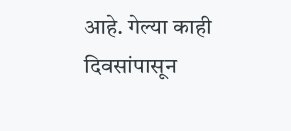आहे. गेल्या काही दिवसांपासून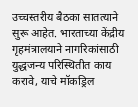उच्चस्तरीय बैठका सातत्याने सुरू आहेत. भारताच्या केंद्रीय गृहमंत्रालयाने नागरिकांसाठी युद्धजन्य परिस्थितीत काय करावे, याचे मॉकड्रिल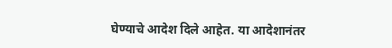घेण्याचे आदेश दिले आहेत. या आदेशानंतर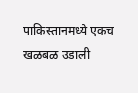पाकिस्तानमध्ये एकच खळबळ उडाली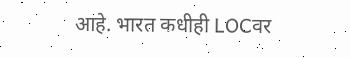आहे. भारत कधीही LOCवर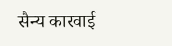सैन्य कारवाई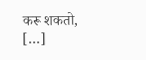करू शकतो, […]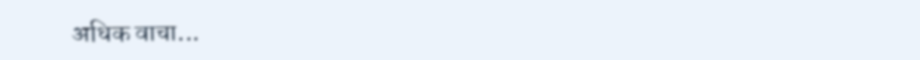अधिक वाचा...